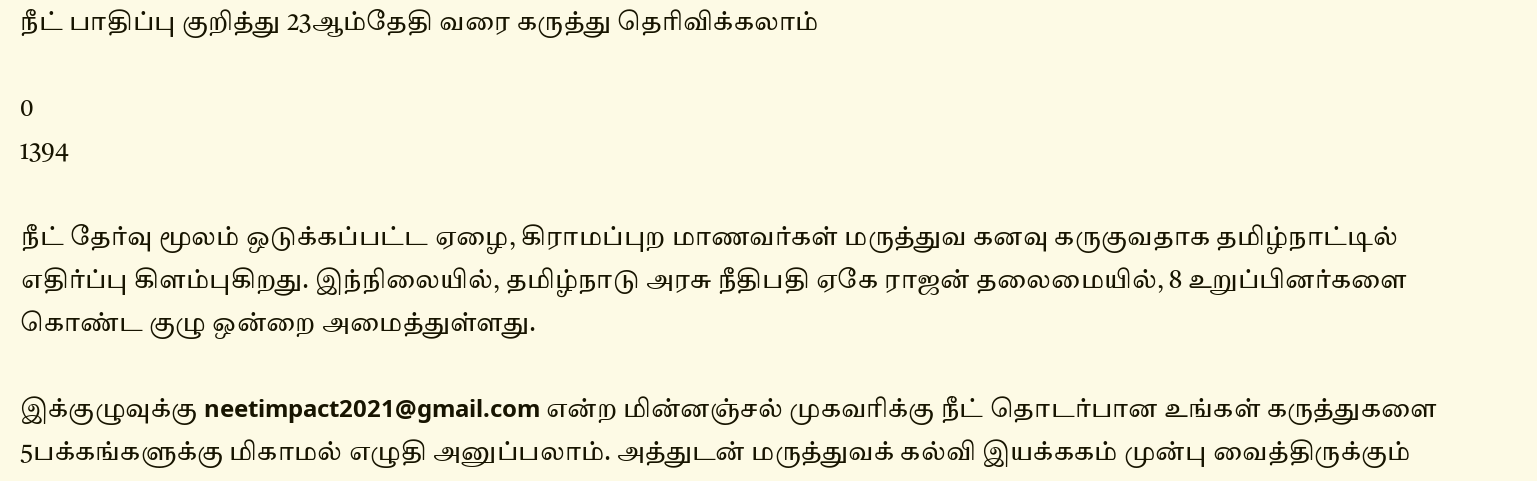நீட் பாதிப்பு குறித்து 23ஆம்தேதி வரை கருத்து தெரிவிக்கலாம்

0
1394

நீட் தேர்வு மூலம் ஒடுக்கப்பட்ட ஏழை, கிராமப்புற மாணவர்கள் மருத்துவ கனவு கருகுவதாக தமிழ்நாட்டில் எதிர்ப்பு கிளம்புகிறது. இந்நிலையில், தமிழ்நாடு அரசு நீதிபதி ஏகே ராஜன் தலைமையில், 8 உறுப்பினர்களை கொண்ட குழு ஒன்றை அமைத்துள்ளது.

இக்குழுவுக்கு neetimpact2021@gmail.com என்ற மின்னஞ்சல் முகவரிக்கு நீட் தொடர்பான உங்கள் கருத்துகளை 5பக்கங்களுக்கு மிகாமல் எழுதி அனுப்பலாம். அத்துடன் மருத்துவக் கல்வி இயக்ககம் முன்பு வைத்திருக்கும்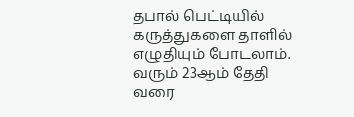தபால் பெட்டியில் கருத்துகளை தாளில் எழுதியும் போடலாம். வரும் 23ஆம் தேதி வரை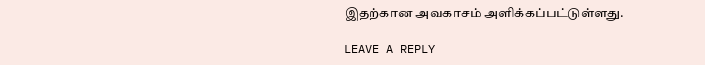இதற்கான அவகாசம் அளிக்கப்பட்டுள்ளது.

LEAVE A REPLY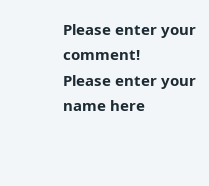Please enter your comment!
Please enter your name here